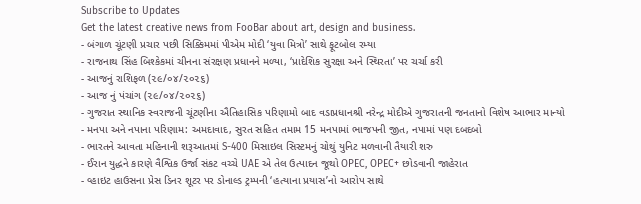Subscribe to Updates
Get the latest creative news from FooBar about art, design and business.
- બંગાળ ચૂંટણી પ્રચાર પછી સિક્કિમમાં પીએમ મોદી ‘યુવા મિત્રો’ સાથે ફૂટબોલ રમ્યા
- રાજનાથ સિંહ બિશ્કેકમાં ચીનના સંરક્ષણ પ્રધાનને મળ્યા, ‘પ્રાદેશિક સુરક્ષા અને સ્થિરતા’ પર ચર્ચા કરી
- આજનું રાશિફળ (૨૯/૦૪/૨૦૨૬)
- આજ નું પંચાંગ (૨૯/૦૪/૨૦૨૬)
- ગુજરાત સ્થાનિક સ્વરાજની ચૂંટણીના ઐતિહાસિક પરિણામો બાદ વડાપ્રધાનશ્રી નરેન્દ્ર મોદીએ ગુજરાતની જનતાનો વિશેષ આભાર માન્યો
- મનપા અને નપાના પરિણામ: અમદાવાદ, સુરત સહિત તમામ 15 મનપામાં ભાજપની જીત, નપામાં પણ દબદબો
- ભારતને આવતા મહિનાની શરૂઆતમાં S-400 મિસાઇલ સિસ્ટમનું ચોથું યુનિટ મળવાની તૈયારી શરુ
- ઈરાન યુદ્ધને કારણે વૈશ્વિક ઉર્જા સંકટ વચ્ચે UAE એ તેલ ઉત્પાદન જૂથો OPEC, OPEC+ છોડવાની જાહેરાત
- વ્હાઇટ હાઉસના પ્રેસ ડિનર શૂટર પર ડોનાલ્ડ ટ્રમ્પની ‘હત્યાના પ્રયાસ’નો આરોપ સાથે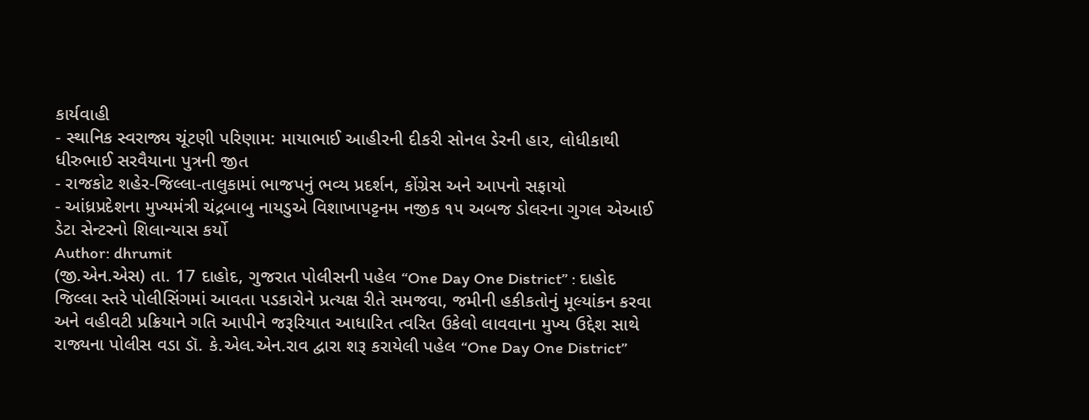કાર્યવાહી
- સ્થાનિક સ્વરાજ્ય ચૂંટણી પરિણામ: માયાભાઈ આહીરની દીકરી સોનલ ડેરની હાર, લોધીકાથી ધીરુભાઈ સરવૈયાના પુત્રની જીત
- રાજકોટ શહેર-જિલ્લા-તાલુકામાં ભાજપનું ભવ્ય પ્રદર્શન, કોંગ્રેસ અને આપનો સફાયો
- આંધ્રપ્રદેશના મુખ્યમંત્રી ચંદ્રબાબુ નાયડુએ વિશાખાપટ્ટનમ નજીક ૧૫ અબજ ડોલરના ગુગલ એઆઈ ડેટા સેન્ટરનો શિલાન્યાસ કર્યો
Author: dhrumit
(જી.એન.એસ) તા. 17 દાહોદ, ગુજરાત પોલીસની પહેલ “One Day One District” : દાહોદ જિલ્લા સ્તરે પોલીસિંગમાં આવતા પડકારોને પ્રત્યક્ષ રીતે સમજવા, જમીની હકીકતોનું મૂલ્યાંકન કરવા અને વહીવટી પ્રક્રિયાને ગતિ આપીને જરૂરિયાત આધારિત ત્વરિત ઉકેલો લાવવાના મુખ્ય ઉદ્દેશ સાથે રાજ્યના પોલીસ વડા ડૉ. કે.એલ.એન.રાવ દ્વારા શરૂ કરાયેલી પહેલ “One Day One District”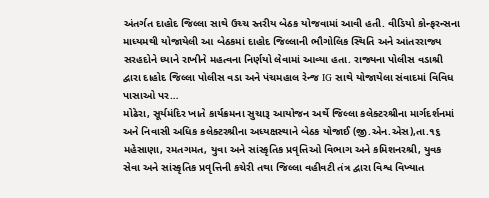અંતર્ગત દાહોદ જિલ્લા સાથે ઉચ્ચ સ્તરીય બેઠક યોજવામાં આવી હતી. વીડિયો કોન્ફરન્સના માધ્યમથી યોજાયેલી આ બેઠકમાં દાહોદ જિલ્લાની ભૌગોલિક સ્થિતિ અને આંતરરાજ્ય સરહદોને ધ્યાને રાખીને મહત્વના નિર્ણયો લેવામાં આવ્યા હતા. રાજ્યના પોલીસ વડાશ્રી દ્વારા દાહોદ જિલ્લા પોલીસ વડા અને પંચમહાલ રેન્જ IG સાથે યોજાયેલા સંવાદમાં વિવિધ પાસાઓ પર…
મોઢેરા, સૂર્યમંદિર ખાતે કાર્યક્રમના સુચારૂ આયોજન અર્થે જિલ્લા કલેક્ટરશ્રીના માર્ગદર્શનમાં અને નિવાસી અધિક કલેક્ટરશ્રીના અધ્યક્ષસ્થાને બેઠક યોજાઈ (જી.એન.એસ),તા.૧૬ મહેસાણા, રમતગમત, યુવા અને સાંસ્કૃતિક પ્રવૃત્તિઓ વિભાગ અને કમિશનરશ્રી, યુવક સેવા અને સાંસ્કૃતિક પ્રવૃત્તિની કચેરી તથા જિલ્લા વહીવટી તંત્ર દ્વારા વિશ્વ વિખ્યાત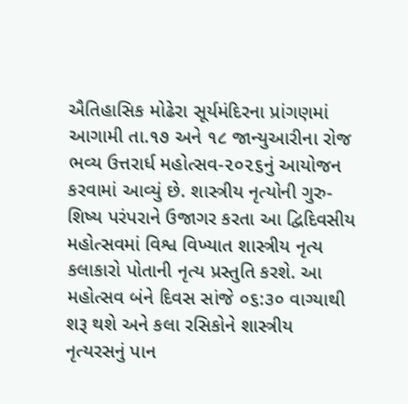ઐતિહાસિક મોઢેરા સૂર્યમંદિરના પ્રાંગણમાં આગામી તા.૧૭ અને ૧૮ જાન્યુઆરીના રોજ ભવ્ય ઉત્તરાર્ધ મહોત્સવ-૨૦૨૬નું આયોજન કરવામાં આવ્યું છે. શાસ્ત્રીય નૃત્યોની ગુરુ-શિષ્ય પરંપરાને ઉજાગર કરતા આ દ્વિદિવસીય મહોત્સવમાં વિશ્વ વિખ્યાત શાસ્ત્રીય નૃત્ય કલાકારો પોતાની નૃત્ય પ્રસ્તુતિ કરશે. આ મહોત્સવ બંને દિવસ સાંજે ૦૬:૩૦ વાગ્યાથી શરૂ થશે અને કલા રસિકોને શાસ્ત્રીય નૃત્યરસનું પાન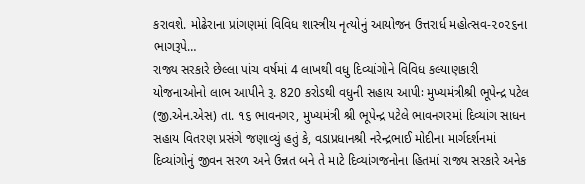કરાવશે. મોઢેરાના પ્રાંગણમાં વિવિધ શાસ્ત્રીય નૃત્યોનું આયોજન ઉત્તરાર્ધ મહોત્સવ-૨૦૨૬ના ભાગરૂપે…
રાજ્ય સરકારે છેલ્લા પાંચ વર્ષમાં 4 લાખથી વધુ દિવ્યાંગોને વિવિધ કલ્યાણકારી યોજનાઓનો લાભ આપીને રૂ. 820 કરોડથી વધુની સહાય આપીઃ મુખ્યમંત્રીશ્રી ભૂપેન્દ્ર પટેલ (જી.એન.એસ) તા. ૧૬ ભાવનગર, મુખ્યમંત્રી શ્રી ભૂપેન્દ્ર પટેલે ભાવનગરમાં દિવ્યાંગ સાધન સહાય વિતરણ પ્રસંગે જણાવ્યું હતું કે, વડાપ્રધાનશ્રી નરેન્દ્રભાઈ મોદીના માર્ગદર્શનમાં દિવ્યાંગોનું જીવન સરળ અને ઉન્નત બને તે માટે દિવ્યાંગજનોના હિતમાં રાજ્ય સરકારે અનેક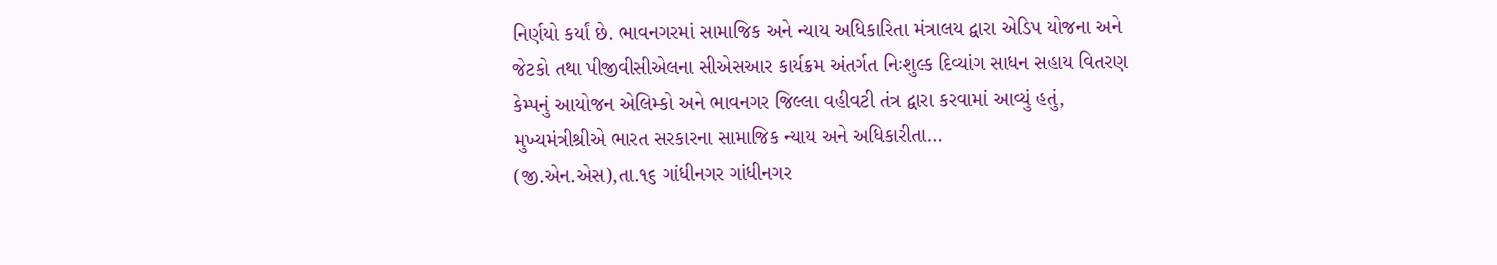નિર્ણયો કર્યાં છે. ભાવનગરમાં સામાજિક અને ન્યાય અધિકારિતા મંત્રાલય દ્વારા એડિપ યોજના અને જેટકો તથા પીજીવીસીએલના સીએસઆર કાર્યક્રમ અંતર્ગત નિઃશુલ્ક દિવ્યાંગ સાધન સહાય વિતરણ કેમ્પનું આયોજન એલિમ્કો અને ભાવનગર જિલ્લા વહીવટી તંત્ર દ્વારા કરવામાં આવ્યું હતું, મુખ્યમંત્રીશ્રીએ ભારત સરકારના સામાજિક ન્યાય અને અધિકારીતા…
(જી.એન.એસ),તા.૧૬ ગાંધીનગર ગાંધીનગર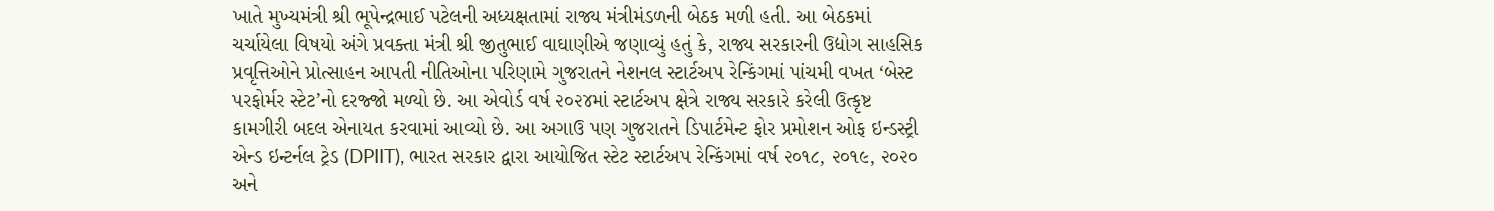ખાતે મુખ્યમંત્રી શ્રી ભૂપેન્દ્રભાઈ પટેલની અધ્યક્ષતામાં રાજ્ય મંત્રીમંડળની બેઠક મળી હતી. આ બેઠકમાં ચર્ચાયેલા વિષયો અંગે પ્રવક્તા મંત્રી શ્રી જીતુભાઈ વાઘાણીએ જણાવ્યું હતું કે, રાજ્ય સરકારની ઉદ્યોગ સાહસિક પ્રવૃત્તિઓને પ્રોત્સાહન આપતી નીતિઓના પરિણામે ગુજરાતને નેશનલ સ્ટાર્ટઅપ રેન્કિંગમાં પાંચમી વખત ‘બેસ્ટ પરફોર્મર સ્ટેટ’નો દરજ્જો મળ્યો છે. આ એવોર્ડ વર્ષ ૨૦૨૪માં સ્ટાર્ટઅપ ક્ષેત્રે રાજ્ય સરકારે કરેલી ઉત્કૃષ્ટ કામગીરી બદલ એનાયત કરવામાં આવ્યો છે. આ અગાઉ પણ ગુજરાતને ડિપાર્ટમેન્ટ ફોર પ્રમોશન ઓફ ઇન્ડસ્ટ્રી એન્ડ ઇન્ટર્નલ ટ્રેડ (DPIIT), ભારત સરકાર દ્વારા આયોજિત સ્ટેટ સ્ટાર્ટઅપ રેન્કિંગમાં વર્ષ ૨૦૧૮, ૨૦૧૯, ૨૦૨૦ અને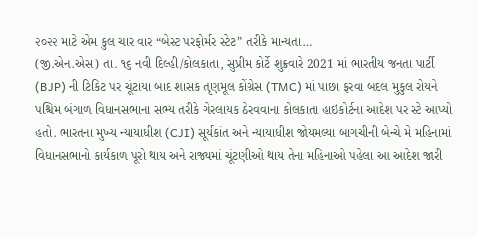૨૦૨૨ માટે એમ કુલ ચાર વાર “બેસ્ટ પરફોર્મર સ્ટેટ” તરીકે માન્યતા…
(જી.એન.એસ) તા. ૧૬ નવી દિલ્હી/કોલકાતા, સુપ્રીમ કોર્ટે શુક્રવારે 2021 માં ભારતીય જનતા પાર્ટી (BJP) ની ટિકિટ પર ચૂંટાયા બાદ શાસક તૃણમૂલ કોંગ્રેસ (TMC) માં પાછા ફરવા બદલ મુકુલ રોયને પશ્ચિમ બંગાળ વિધાનસભાના સભ્ય તરીકે ગેરલાયક ઠેરવવાના કોલકાતા હાઇકોર્ટના આદેશ પર સ્ટે આપ્યો હતો. ભારતના મુખ્ય ન્યાયાધીશ (CJI) સૂર્યકાંત અને ન્યાયાધીશ જોયમલ્યા બાગચીની બેન્ચે મે મહિનામાં વિધાનસભાનો કાર્યકાળ પૂરો થાય અને રાજ્યમાં ચૂંટણીઓ થાય તેના મહિનાઓ પહેલા આ આદેશ જારી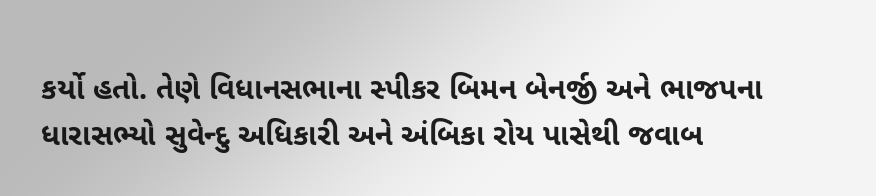કર્યો હતો. તેણે વિધાનસભાના સ્પીકર બિમન બેનર્જી અને ભાજપના ધારાસભ્યો સુવેન્દુ અધિકારી અને અંબિકા રોય પાસેથી જવાબ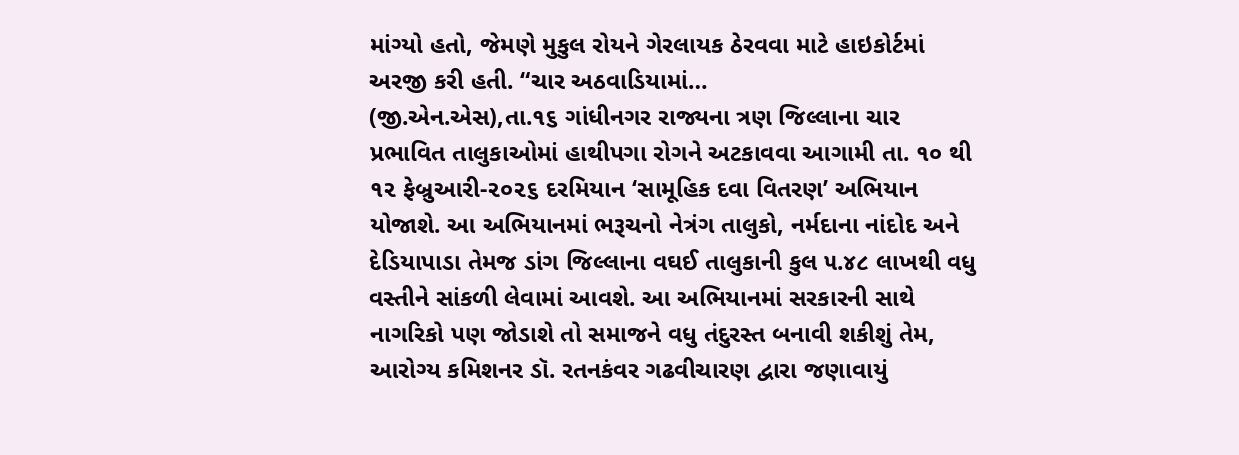માંગ્યો હતો, જેમણે મુકુલ રોયને ગેરલાયક ઠેરવવા માટે હાઇકોર્ટમાં અરજી કરી હતી. “ચાર અઠવાડિયામાં…
(જી.એન.એસ),તા.૧૬ ગાંધીનગર રાજ્યના ત્રણ જિલ્લાના ચાર પ્રભાવિત તાલુકાઓમાં હાથીપગા રોગને અટકાવવા આગામી તા. ૧૦ થી ૧૨ ફેબ્રુઆરી-૨૦૨૬ દરમિયાન ‘સામૂહિક દવા વિતરણ’ અભિયાન યોજાશે. આ અભિયાનમાં ભરૂચનો નેત્રંગ તાલુકો, નર્મદાના નાંદોદ અને દેડિયાપાડા તેમજ ડાંગ જિલ્લાના વઘઈ તાલુકાની કુલ ૫.૪૮ લાખથી વધુ વસ્તીને સાંકળી લેવામાં આવશે. આ અભિયાનમાં સરકારની સાથે નાગરિકો પણ જોડાશે તો સમાજને વધુ તંદુરસ્ત બનાવી શકીશું તેમ, આરોગ્ય કમિશનર ડૉ. રતનકંવર ગઢવીચારણ દ્વારા જણાવાયું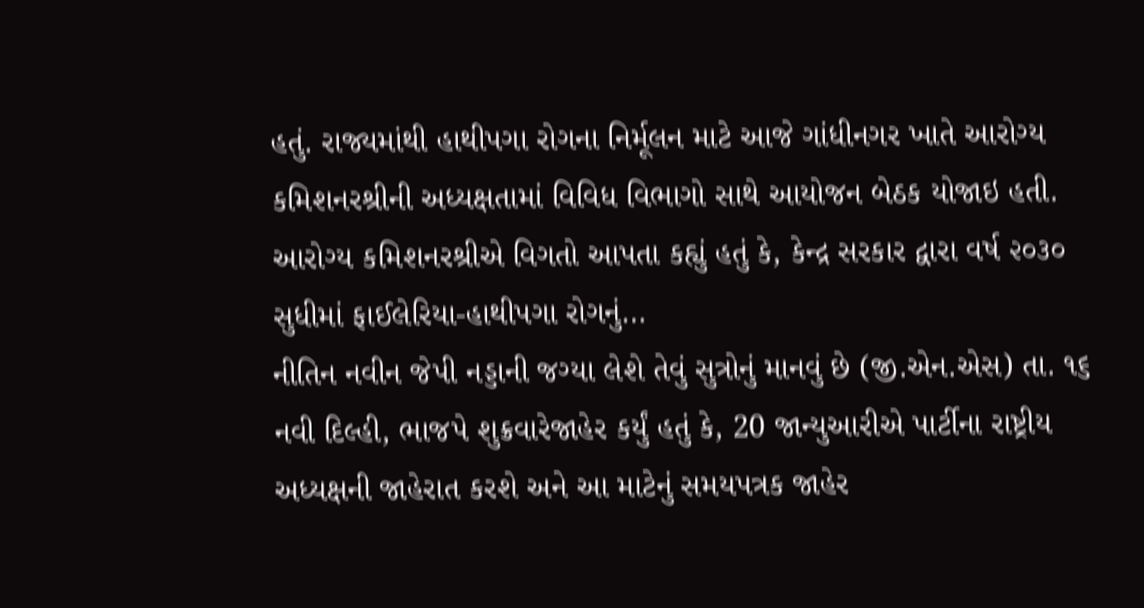હતું. રાજ્યમાંથી હાથીપગા રોગના નિર્મૂલન માટે આજે ગાંધીનગર ખાતે આરોગ્ય કમિશનરશ્રીની અધ્યક્ષતામાં વિવિધ વિભાગો સાથે આયોજન બેઠક યોજાઇ હતી. આરોગ્ય કમિશનરશ્રીએ વિગતો આપતા કહ્યું હતું કે, કેન્દ્ર સરકાર દ્વારા વર્ષ ૨૦૩૦ સુધીમાં ફાઈલેરિયા-હાથીપગા રોગનું…
નીતિન નવીન જેપી નડ્ડાની જગ્યા લેશે તેવું સુત્રોનું માનવું છે (જી.એન.એસ) તા. ૧૬ નવી દિલ્હી, ભાજપે શુક્રવારેજાહેર કર્યું હતું કે, 20 જાન્યુઆરીએ પાર્ટીના રાષ્ટ્રીય અધ્યક્ષની જાહેરાત કરશે અને આ માટેનું સમયપત્રક જાહેર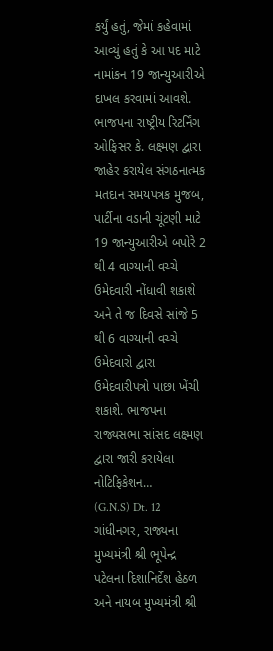કર્યું હતું, જેમાં કહેવામાં આવ્યું હતું કે આ પદ માટે નામાંકન 19 જાન્યુઆરીએ દાખલ કરવામાં આવશે. ભાજપના રાષ્ટ્રીય રિટર્નિંગ ઓફિસર કે. લક્ષ્મણ દ્વારા જાહેર કરાયેલ સંગઠનાત્મક મતદાન સમયપત્રક મુજબ, પાર્ટીના વડાની ચૂંટણી માટે 19 જાન્યુઆરીએ બપોરે 2 થી 4 વાગ્યાની વચ્ચે ઉમેદવારી નોંધાવી શકાશે અને તે જ દિવસે સાંજે 5 થી 6 વાગ્યાની વચ્ચે ઉમેદવારો દ્વારા ઉમેદવારીપત્રો પાછા ખેંચી શકાશે. ભાજપના રાજ્યસભા સાંસદ લક્ષ્મણ દ્વારા જારી કરાયેલા નોટિફિકેશન…
(G.N.S) Dt. 12 ગાંધીનગર, રાજ્યના મુખ્યમંત્રી શ્રી ભૂપેન્દ્ર પટેલના દિશાનિર્દેશ હેઠળ અને નાયબ મુખ્યમંત્રી શ્રી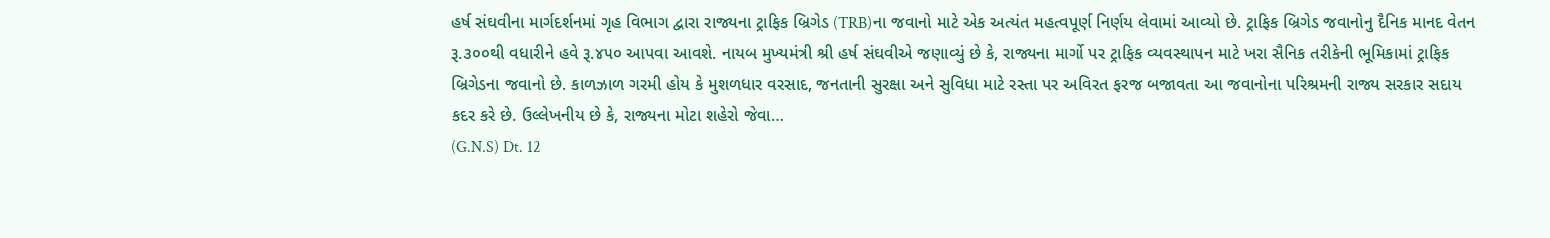હર્ષ સંઘવીના માર્ગદર્શનમાં ગૃહ વિભાગ દ્વારા રાજ્યના ટ્રાફિક બ્રિગેડ (TRB)ના જવાનો માટે એક અત્યંત મહત્વપૂર્ણ નિર્ણય લેવામાં આવ્યો છે. ટ્રાફિક બ્રિગેડ જવાનોનુ દૈનિક માનદ વેતન રૂ.૩૦૦થી વધારીને હવે રૂ.૪૫૦ આપવા આવશે. નાયબ મુખ્યમંત્રી શ્રી હર્ષ સંઘવીએ જણાવ્યું છે કે, રાજ્યના માર્ગો પર ટ્રાફિક વ્યવસ્થાપન માટે ખરા સૈનિક તરીકેની ભૂમિકામાં ટ્રાફિક બ્રિગેડના જવાનો છે. કાળઝાળ ગરમી હોય કે મુશળધાર વરસાદ, જનતાની સુરક્ષા અને સુવિધા માટે રસ્તા પર અવિરત ફરજ બજાવતા આ જવાનોના પરિશ્રમની રાજ્ય સરકાર સદાય કદર કરે છે. ઉલ્લેખનીય છે કે, રાજ્યના મોટા શહેરો જેવા…
(G.N.S) Dt. 12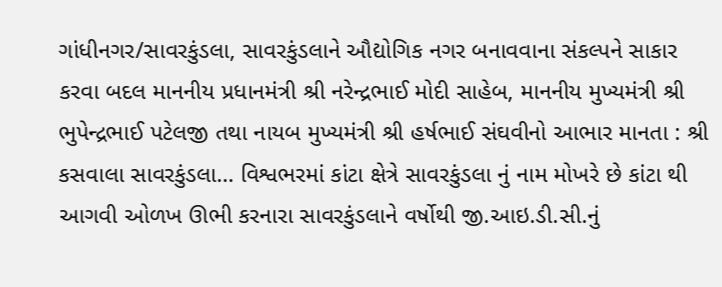ગાંધીનગર/સાવરકુંડલા, સાવરકુંડલાને ઔદ્યોગિક નગર બનાવવાના સંકલ્પને સાકાર કરવા બદલ માનનીય પ્રધાનમંત્રી શ્રી નરેન્દ્રભાઈ મોદી સાહેબ, માનનીય મુખ્યમંત્રી શ્રી ભુપેન્દ્રભાઈ પટેલજી તથા નાયબ મુખ્યમંત્રી શ્રી હર્ષભાઈ સંઘવીનો આભાર માનતા : શ્રી કસવાલા સાવરકુંડલા… વિશ્વભરમાં કાંટા ક્ષેત્રે સાવરકુંડલા નું નામ મોખરે છે કાંટા થી આગવી ઓળખ ઊભી કરનારા સાવરકુંડલાને વર્ષોથી જી.આઇ.ડી.સી.નું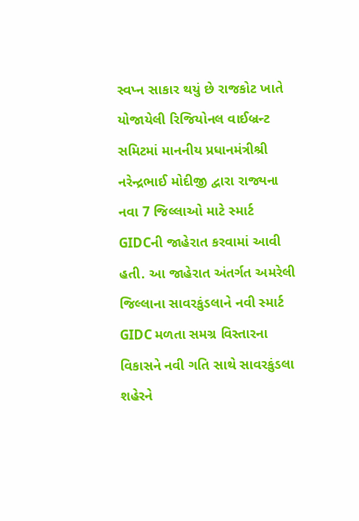સ્વપ્ન સાકાર થયું છે રાજકોટ ખાતે યોજાયેલી રિજિયોનલ વાઈબ્રન્ટ સમિટમાં માનનીય પ્રધાનમંત્રીશ્રી નરેન્દ્રભાઈ મોદીજી દ્વારા રાજ્યના નવા 7 જિલ્લાઓ માટે સ્માર્ટ GIDCની જાહેરાત કરવામાં આવી હતી. આ જાહેરાત અંતર્ગત અમરેલી જિલ્લાના સાવરકુંડલાને નવી સ્માર્ટ GIDC મળતા સમગ્ર વિસ્તારના વિકાસને નવી ગતિ સાથે સાવરકુંડલા શહેરને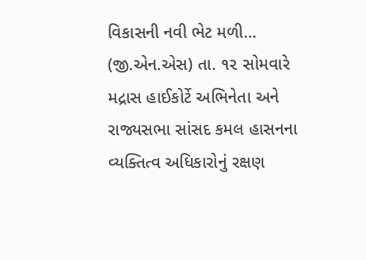વિકાસની નવી ભેટ મળી…
(જી.એન.એસ) તા. ૧૨ સોમવારે મદ્રાસ હાઈકોર્ટે અભિનેતા અને રાજ્યસભા સાંસદ કમલ હાસનના વ્યક્તિત્વ અધિકારોનું રક્ષણ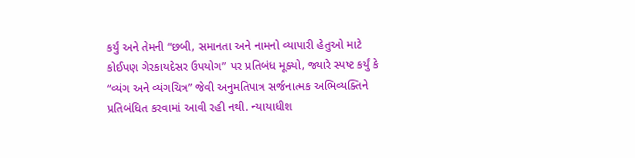કર્યું અને તેમની “છબી, સમાનતા અને નામનો વ્યાપારી હેતુઓ માટે કોઈપણ ગેરકાયદેસર ઉપયોગ” પર પ્રતિબંધ મૂક્યો, જ્યારે સ્પષ્ટ કર્યું કે “વ્યંગ અને વ્યંગચિત્ર” જેવી અનુમતિપાત્ર સર્જનાત્મક અભિવ્યક્તિને પ્રતિબંધિત કરવામાં આવી રહી નથી. ન્યાયાધીશ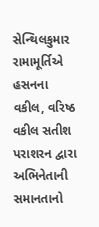સેન્થિલકુમાર રામામૂર્તિએ હસનના વકીલ, વરિષ્ઠ વકીલ સતીશ પરાશરન દ્વારા અભિનેતાની સમાનતાનો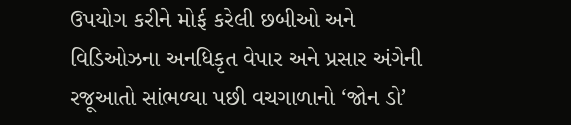ઉપયોગ કરીને મોર્ફ કરેલી છબીઓ અને વિડિઓઝના અનધિકૃત વેપાર અને પ્રસાર અંગેની રજૂઆતો સાંભળ્યા પછી વચગાળાનો ‘જોન ડો’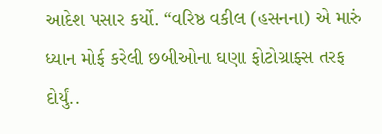આદેશ પસાર કર્યો. “વરિષ્ઠ વકીલ (હસનના) એ મારું ધ્યાન મોર્ફ કરેલી છબીઓના ઘણા ફોટોગ્રાફ્સ તરફ દોર્યું..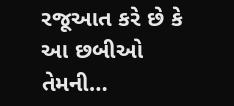રજૂઆત કરે છે કે આ છબીઓ તેમની…